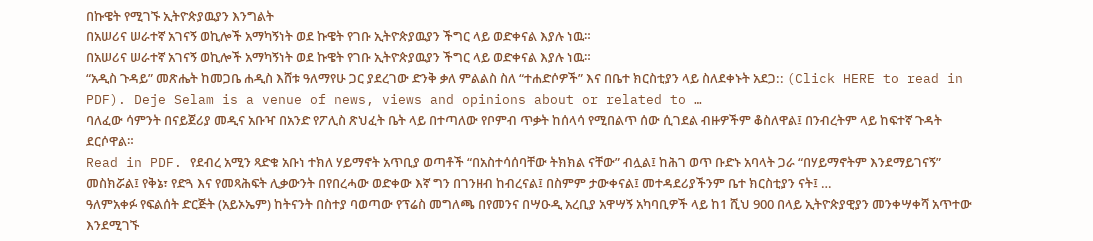በኩዌት የሚገኙ ኢትዮጵያዉያን እንግልት
በአሠሪና ሠራተኛ አገናኝ ወኪሎች አማካኝነት ወደ ኩዌት የገቡ ኢትዮጵያዉያን ችግር ላይ ወድቀናል እያሉ ነዉ።
በአሠሪና ሠራተኛ አገናኝ ወኪሎች አማካኝነት ወደ ኩዌት የገቡ ኢትዮጵያዉያን ችግር ላይ ወድቀናል እያሉ ነዉ።
“አዲስ ጉዳይ” መጽሔት ከመጋቤ ሐዲስ እሸቱ ዓለማየሁ ጋር ያደረገው ድንቅ ቃለ ምልልስ ስለ “ተሐድሶዎች” እና በቤተ ክርስቲያን ላይ ስለደቀኑት አደጋ:: (Click HERE to read in PDF). Deje Selam is a venue of news, views and opinions about or related to …
ባለፈው ሳምንት በናይጀሪያ መዲና አቡዣ በአንድ የፖሊስ ጽህፈት ቤት ላይ በተጣለው የቦምብ ጥቃት ከሰላሳ የሚበልጥ ሰው ሲገደል ብዙዎችም ቆስለዋል፤ በንብረትም ላይ ከፍተኛ ጉዳት ደርሶዋል።
Read in PDF. የደብረ አሚን ጻድቁ አቡነ ተክለ ሃይማኖት አጥቢያ ወጣቶች “በአስተሳሰባቸው ትክክል ናቸው” ብሏል፤ ከሕገ ወጥ ቡድኑ አባላት ጋራ “በሃይማኖትም እንደማይገናኝ” መስክሯል፤ የቅኔ፣ የድጓ እና የመጻሕፍት ሊቃውንት በየበረሓው ወድቀው እኛ ግን በገንዘብ ከብረናል፤ በስምም ታውቀናል፤ መተዳደሪያችንም ቤተ ክርስቲያን ናት፤ …
ዓለምአቀፉ የፍልሰት ድርጅት (አይኦኤም) ከትናንት በስተያ ባወጣው የፕሬስ መግለጫ በየመንና በሣዑዲ አረቢያ አዋሣኝ አካባቢዎች ላይ ከ1 ሺህ 900 በላይ ኢትዮጵያዊያን መንቀሣቀሻ አጥተው እንደሚገኙ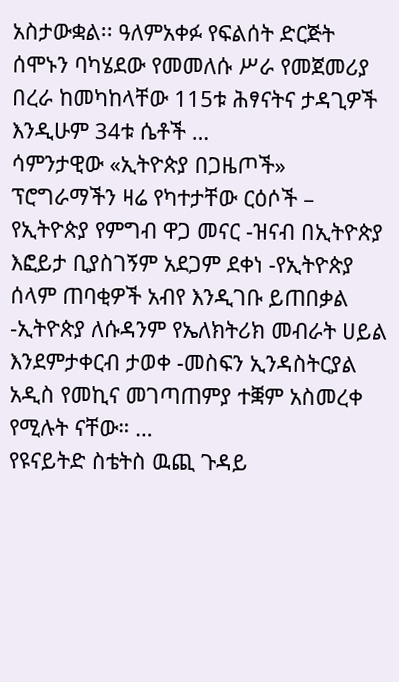አስታውቋል፡፡ ዓለምአቀፉ የፍልሰት ድርጅት ሰሞኑን ባካሄደው የመመለሱ ሥራ የመጀመሪያ በረራ ከመካከላቸው 115ቱ ሕፃናትና ታዳጊዎች እንዲሁም 34ቱ ሴቶች …
ሳምንታዊው «ኢትዮጵያ በጋዜጦች» ፕሮግራማችን ዛሬ የካተታቸው ርዕሶች – የኢትዮጵያ የምግብ ዋጋ መናር -ዝናብ በኢትዮጵያ እፎይታ ቢያስገኝም አደጋም ደቀነ -የኢትዮጵያ ሰላም ጠባቂዎች አብየ እንዲገቡ ይጠበቃል -ኢትዮጵያ ለሱዳንም የኤለክትሪክ መብራት ሀይል እንደምታቀርብ ታወቀ -መስፍን ኢንዳስትርያል አዲስ የመኪና መገጣጠምያ ተቛም አስመረቀ የሚሉት ናቸው። …
የዩናይትድ ስቴትስ ዉጪ ጉዳይ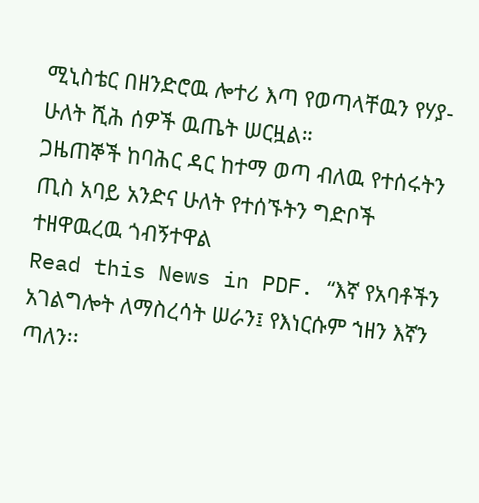ሚኒስቴር በዘንድሮዉ ሎተሪ እጣ የወጣላቸዉን የሃያ-ሁለት ሺሕ ሰዎች ዉጤት ሠርዟል።
ጋዜጠኞች ከባሕር ዳር ከተማ ወጣ ብለዉ የተሰሩትን ጢስ አባይ አንድና ሁለት የተሰኙትን ግድቦች ተዘዋዉረዉ ጎብኝተዋል
Read this News in PDF. “እኛ የአባቶችን አገልግሎት ለማስረሳት ሠራን፤ የእነርሱም ኀዘን እኛን ጣለን፡፡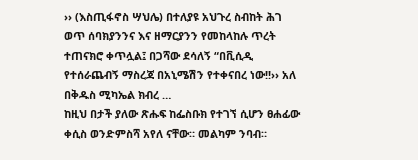›› (እስጢፋኖስ ሣህሌ) በተለያዩ አህጉረ ስብከት ሕገ ወጥ ሰባክያንንና እና ዘማርያንን የመከላከሉ ጥረት ተጠናክሮ ቀጥሏል፤ በጋሻው ደሳለኝ “በቪሲዲ የተሰራጨብኝ ማስረጃ በአኒሜሽን የተቀናበረ ነው!!›› አለ በቅዱስ ሚካኤል ክብረ …
ከዚህ በታች ያለው ጽሑፍ ከፌስቡክ የተገኘ ሲሆን ፀሐፊው ቀሲስ ወንድምስሻ አየለ ናቸው። መልካም ንባብ።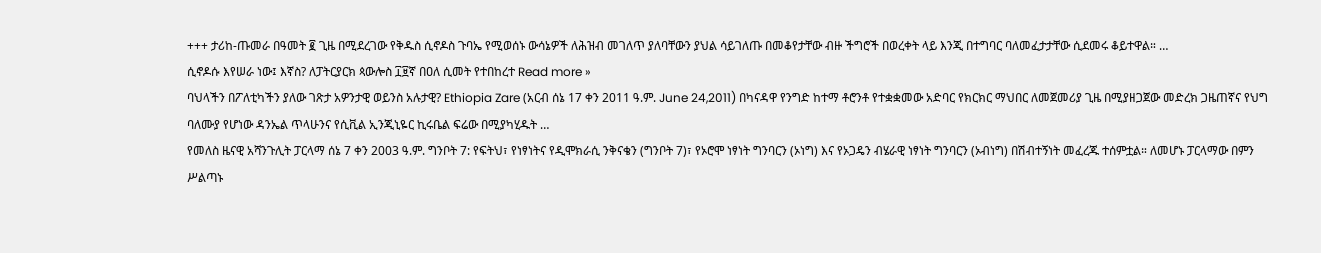+++ ታሪከ-ጡመራ በዓመት ፪ ጊዜ በሚደረገው የቅዱስ ሲኖዶስ ጉባኤ የሚወሰኑ ውሳኔዎች ለሕዝብ መገለጥ ያለባቸውን ያህል ሳይገለጡ በመቆየታቸው ብዙ ችግሮች በወረቀት ላይ እንጂ በተግባር ባለመፈታታቸው ሲደመሩ ቆይተዋል። …
ሲኖዶሱ እየሠራ ነው፤ እኛስ? ለፓትርያርክ ጳውሎስ ፲፱ኛ በዐለ ሲመት የተበከረተ Read more »
ባህላችን በፖለቲካችን ያለው ገጽታ አዎንታዊ ወይንስ አሉታዊ? Ethiopia Zare (አርብ ሰኔ 17 ቀን 2011 ዓ.ም. June 24,2011) በካናዳዋ የንግድ ከተማ ቶሮንቶ የተቋቋመው አድባር የክርክር ማህበር ለመጀመሪያ ጊዜ በሚያዘጋጀው መድረክ ጋዜጠኛና የህግ ባለሙያ የሆነው ዳንኤል ጥላሁንና የሲቪል ኢንጂኒዬር ኪሩቤል ፍሬው በሚያካሂዱት …
የመለስ ዜናዊ አሻንጉሊት ፓርላማ ሰኔ 7 ቀን 2003 ዓ.ም. ግንቦት 7: የፍትህ፣ የነፃነትና የዲሞክራሲ ንቅናቄን (ግንቦት 7)፣ የኦሮሞ ነፃነት ግንባርን (ኦነግ) እና የኦጋዴን ብሄራዊ ነፃነት ግንባርን (ኦብነግ) በሽብተኝነት መፈረጁ ተሰምቷል። ለመሆኑ ፓርላማው በምን ሥልጣኑ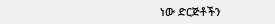ነው ድርጅቶችን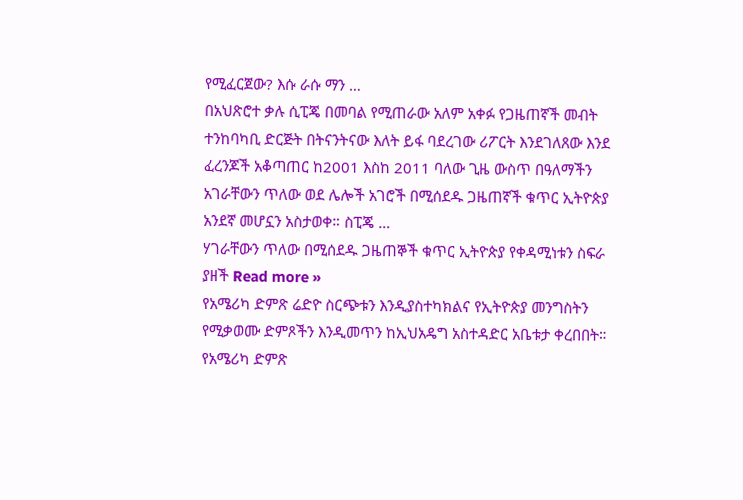የሚፈርጀው? እሱ ራሱ ማን …
በአህጽሮተ ቃሉ ሲፒጄ በመባል የሚጠራው አለም አቀፉ የጋዜጠኛች መብት ተንከባካቢ ድርጅት በትናንትናው እለት ይፋ ባደረገው ሪፖርት እንደገለጸው እንደ ፈረንጆች አቆጣጠር ከ2001 እስከ 2011 ባለው ጊዜ ውስጥ በዓለማችን አገራቸውን ጥለው ወደ ሌሎች አገሮች በሚሰደዱ ጋዜጠኛች ቁጥር ኢትዮጵያ አንደኛ መሆኗን አስታወቀ። ስፒጄ …
ሃገራቸውን ጥለው በሚሰደዱ ጋዜጠኞች ቁጥር ኢትዮጵያ የቀዳሚነቱን ስፍራ ያዘች Read more »
የአሜሪካ ድምጽ ሬድዮ ስርጭቱን እንዲያስተካክልና የኢትዮጵያ መንግስትን የሚቃወሙ ድምጾችን እንዲመጥን ከኢህአዴግ አስተዳድር አቤቱታ ቀረበበት። የአሜሪካ ድምጽ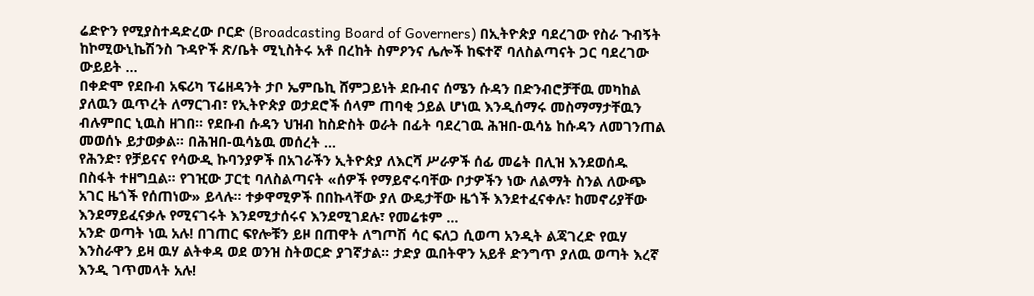ሬድዮን የሚያስተዳድረው ቦርድ (Broadcasting Board of Governers) በኢትዮጵያ ባደረገው የስራ ጉብኝት ከኮሚውኒኬሽንስ ጉዳዮች ጽ/ቤት ሚኒስትሩ አቶ በረከት ስምዖንና ሌሎች ከፍተኛ ባለስልጣናት ጋር ባደረገው ውይይት …
በቀድሞ የደቡብ አፍሪካ ፕሬዘዳንት ታቦ ኤምቤኪ ሸምጋይነት ደቡብና ሰሜን ሱዳን በድንብሮቻቸዉ መካከል ያለዉን ዉጥረት ለማርገብ፣ የኢትዮጵያ ወታደሮች ሰላም ጠባቂ ኃይል ሆነዉ እንዲሰማሩ መስማማታቸዉን ብሉምበር ኒዉስ ዘገበ። የደቡብ ሱዳን ህዝብ ከስድስት ወራት በፊት ባደረገዉ ሕዝበ-ዉሳኔ ከሱዳን ለመገንጠል መወሰኑ ይታወቃል። በሕዝበ-ዉሳኔዉ መሰረት …
የሕንድ፣ የቻይናና የሳውዲ ኩባንያዎች በአገራችን ኢትዮጵያ ለእርሻ ሥራዎች ሰፊ መሬት በሊዝ እንደወሰዱ በስፋት ተዘግቧል። የገዢው ፓርቲ ባለስልጣናት «ሰዎች የማይኖሩባቸው ቦታዎችን ነው ለልማት ስንል ለውጭ አገር ዜጎች የሰጠነው» ይላሉ። ተቃዋሚዎች በበኩላቸው ያለ ውዴታቸው ዜጎች እንደተፈናቀሉ፣ ከመኖሪያቸው እንደማይፈናቃሉ የሚናገሩት እንደሚታሰሩና እንደሚገደሉ፣ የመሬቱም …
አንድ ወጣት ነዉ አሉ! በገጠር ፍየሎቹን ይዞ በጠዋት ለግጦሽ ሳር ፍለጋ ሲወጣ አንዲት ልጃገረድ የዉሃ እንስራዋን ይዛ ዉሃ ልትቀዳ ወደ ወንዝ ስትወርድ ያገኛታል። ታድያ ዉበትዋን አይቶ ድንግጥ ያለዉ ወጣት እረኛ እንዲ ገጥመላት አሉ!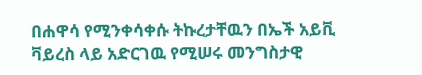በሐዋሳ የሚንቀሳቀሱ ትኩረታቸዉን በኤች አይቪ ቫይረስ ላይ አድርገዉ የሚሠሩ መንግስታዊ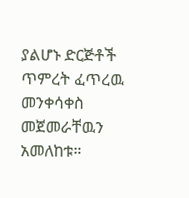ያልሆኑ ድርጅቶች ጥምረት ፈጥረዉ መንቀሳቀስ መጀመራቸዉን አመለከቱ።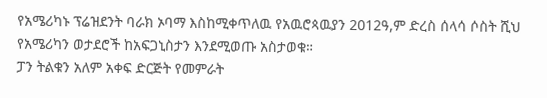የአሜሪካኑ ፕሬዝደንት ባራክ ኦባማ እስከሚቀጥለዉ የአዉሮጳዉያን 2012ዓ,ም ድረስ ሰላሳ ሶስት ሺህ የአሜሪካን ወታደሮች ከአፍጋኒስታን እንደሚወጡ አስታወቁ።
ፓን ትልቁን አለም አቀፍ ድርጅት የመምራት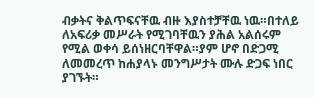ብቃትና ቅልጥፍናቸዉ ብዙ እያስተቻቸዉ ነዉ።በተለይ ለአፍሪቃ መሥራት የሚገባቸዉን ያሕል አልሰሩም የሚል ወቀሳ ይሰነዘርባቸዋል።ያም ሆኖ በድጋሚ ለመመረጥ ከሐያላኑ መንግሥታት ሙሉ ድጋፍ ነበር ያገኙት።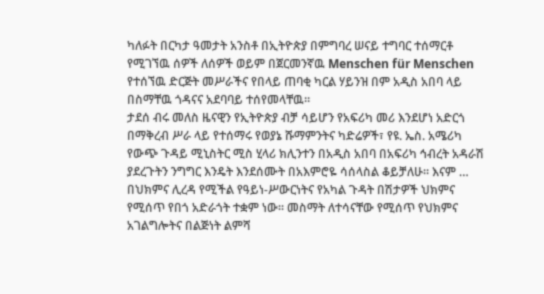ካለፉት በርካታ ዓመታት አንስቶ በኢትዮጵያ በምግባረ ሠናይ ተግባር ተሰማርቶ የሚገኘዉ ሰዎች ለሰዎች ወይም በጀርመንኛዉ Menschen für Menschen የተሰኘዉ ድርጅት መሥራችና የበላይ ጠባቂ ካርል ሃይንዝ በም አዲስ አበባ ላይ በስማቸዉ ጎዳናና አደባባይ ተሰየመላቸዉ።
ታደሰ ብሩ መለስ ዜናዊን የኢትዮጵያ ብቻ ሳይሆን የአፍሪካ መሪ እንደሆነ አድርጎ በማቅረብ ሥራ ላይ የተሰማሩ የወያኔ ሹማምንትና ካድሬዎች፣ የዩ. ኤስ. አሜሪካ የውጭ ጉዳይ ሚኒስትር ሚስ ሂላሪ ክሊንተን በአዲስ አበባ በአፍሪካ ኅብረት አዳራሽ ያደረጉትን ንግግር እንዴት እንደሰሙት በአእምሮዬ ሳሰላስል ቆይቻለሁ። እናም …
በህክምና ሊረዳ የሚችል የዓይነ-ሥውርነትና የአካል ጉዳት በሽታዎች ህክምና የሚሰጥ የበጎ አድራጎት ተቋም ነው። መስማት ለተሳናቸው የሚሰጥ የህክምና አገልግሎትና በልጅነት ልምሻ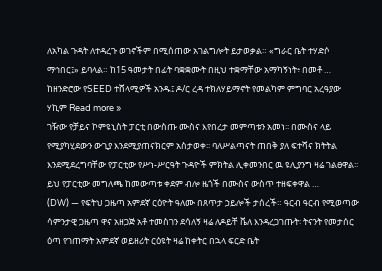ለአካል ጉዳት ለተዳረጉ ወገኖችም በሚሰጠው አገልግሎት ይታወቃል። «ግራር ቤት ተሃድሶ ማኅበር፤» ይባላል። ከ15 ዓመታት በፊት ባቋቋሙት በዚህ ተቋማቸው አማካኝነት፥ በመቶ …
ከዘንድሮው የSEED ተሸላሚዎች አንዱ፤ ዶ/ር ረዳ ተክለሃይማኖት የመልካም ምግባር አረዓያው ሃኪም Read more »
ገዥው የቻይና ኮምዩኒስት ፓርቲ በውስጡ ሙስና እየበረታ መምጣቱን አመነ፡፡ በሙስና ላይ የሚያካሂደውን ውጊያ እንደሚያጠናክርም አስታወቀ፡፡ ባለሥልጣናት ጠበቅ ያለ ፍተሻና ክትትል እንደሚደረግባቸው የፓርቲው የሥነ-ሥርዓት ጉዳዮች ምክትል ሊቀመንበር ዉ ዩሊያንግ ዛሬ ገልፀዋል፡፡ ይህ የፓርቲው መግለጫ ከመውጣቱ ቀደም ብሎ ዜጎች በሙስና ውስጥ ተዘፍቀዋል …
(DW) — የፍትህ ጋዜጣ አምደኛ ርዕዮት ዓለሙ በጸጥታ ኃይሎች ታሰረች። ዓርብ ዓርብ የሚወጣው ሳምንታዊ ጋዜጣ ዋና አዘጋጅ አቶ ተመስገን ደሳለኝ ዛሬ ለዶይቸ ቬለ እንዳረጋገጡት፡ ትናንት የመታሰር ዕጣ የገጠማት አምደኛ ወይዘሪት ርዕዩት ዛሬ ከቀትር በኋላ ፍርድ ቤት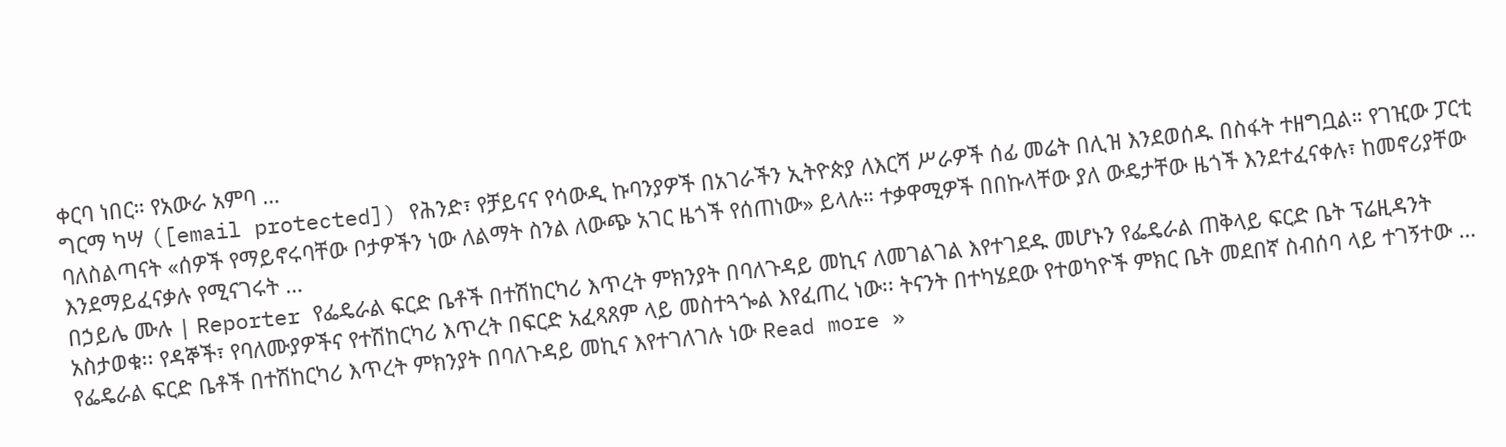ቀርባ ነበር። የአውራ አምባ …
ግርማ ካሣ ([email protected]) የሕንድ፣ የቻይናና የሳውዲ ኩባንያዎች በአገራችን ኢትዮጵያ ለእርሻ ሥራዎች ሰፊ መሬት በሊዝ እንደወሰዱ በስፋት ተዘግቧል። የገዢው ፓርቲ ባለስልጣናት «ሰዎች የማይኖሩባቸው ቦታዎችን ነው ለልማት ስንል ለውጭ አገር ዜጎች የሰጠነው» ይላሉ። ተቃዋሚዎች በበኩላቸው ያለ ውዴታቸው ዜጎች እንደተፈናቀሉ፣ ከመኖሪያቸው እንደማይፈናቃሉ የሚናገሩት …
በኃይሌ ሙሉ | Reporter የፌዴራል ፍርድ ቤቶች በተሽከርካሪ እጥረት ምክንያት በባለጉዳይ መኪና ለመገልገል እየተገደዱ መሆኑን የፌዴራል ጠቅላይ ፍርድ ቤት ፕሬዚዳንት አስታወቁ፡፡ የዳኞች፣ የባለሙያዎችና የተሽከርካሪ እጥረት በፍርድ አፈጻጸም ላይ መስተጓጐል እየፈጠረ ነው፡፡ ትናንት በተካሄደው የተወካዮች ምክር ቤት መደበኛ ስብሰባ ላይ ተገኝተው …
የፌዴራል ፍርድ ቤቶች በተሽከርካሪ እጥረት ምክንያት በባለጉዳይ መኪና እየተገለገሉ ነው Read more »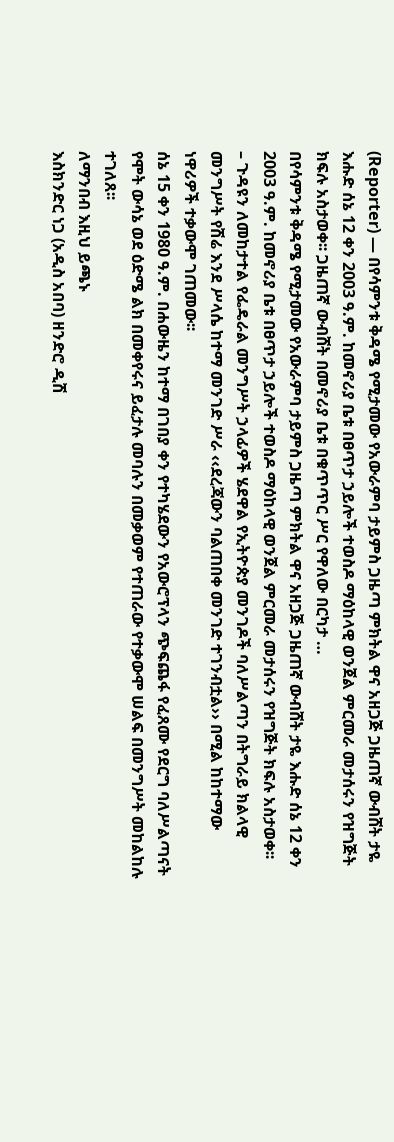(Reporter) — በየሳምንቱ ቅዳሜ የሚታመው የአውራምባ ታይምስ ጋዜጣ ምክትል ዋና አዘጋጅ ጋዜጠኛ ውብሸት ታዬ እሑድ ሰኔ 12 ቀን 2003 ዓ.ም. ከመኖሪያ ቤቱ በፀጥታ ኃይሎች ተወስዶ ማዕከላዊ ወንጀል ምርመራ መታሰሩን የዝግጅት ክፍሉ አስታወቀ፡፡ ጋዜጠኛ ውብሸት በመኖሪያ ቤቱ በቁጥጥር ሥር የዋለው በርካታ …
በየሳምንቱ ቅዳሜ የሚታመው የአውራምባ ታይምስ ጋዜጣ ምክትል ዋና አዘጋጅ ጋዜጠኛ ውብሸት ታዬ እሑድ ሰኔ 12 ቀን 2003 ዓ.ም. ከመኖሪያ ቤቱ በፀጥታ ኃይሎች ተወስዶ ማዕከላዊ ወንጀል ምርመራ መታሰሩን የዝግጅት ክፍሉ አስታወቀ፡፡
– ጉዳዩን ለመከታተል የፌዴራል መንግሥት ኃላፊዎች ሄደዋል የኢትዮጵያ መንገዶች ባለሥልጣን በትግራይ ክልላዊ መንግሥት የሽሬ እንደ ሥላሴ ከተማ መንገድ ሥራ ‹‹ደረጃውን ባልጠበቀ መንገድ ተገንብቷል›› በሚል ከከተማው ነዋሪዎች ተቃውሞ ገጠመው፡፡
ሰኔ 15 ቀን 1980 ዓ.ም. በሐውዜን ከተማ በገበያ ቀን የተካሄደውን የአውሮፕላን ጭፍጨፋ የፈጸሙ የደርግ ባለሥልጣናት የሞት ውሳኔ ወደ ዕድሜ ልክ በመቀየሩና ይፈታሉ መባሉን በመቃወም የተጠራው የተቃውሞ ሠልፍ በመንግሥት መከልከሉ ተገለጸ፡፡
ለማንበብ እዚህ ይጫኑ
እስክንድር ነጋ (አዲስ አበባ) ዘንድሮ ዲሽ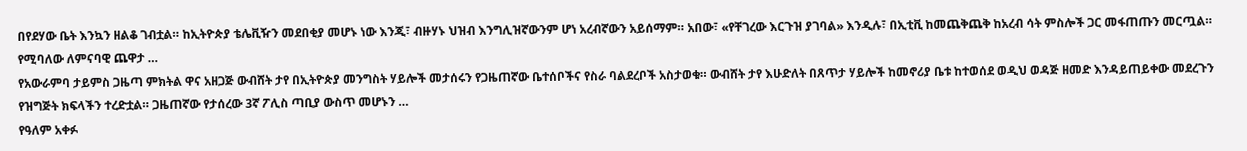በየደሃው ቤት እንኳን ዘልቆ ገብቷል። ከኢትዮጵያ ቴሌቪዥን መደበቂያ መሆኑ ነው እንጂ፣ ብዙሃኑ ህዝብ እንግሊዝኛውንም ሆነ አረብኛውን አይሰማም። አበው፣ «የቸገረው እርጉዝ ያገባል» እንዲሉ፣ በኢቲቪ ከመጨቅጨቅ ከአረብ ሳት ምስሎች ጋር መፋጠጡን መርጧል። የሚባለው ለምናባዊ ጨዋታ …
የአውራምባ ታይምስ ጋዜጣ ምክትል ዋና አዘጋጅ ውብሸት ታየ በኢትዮጵያ መንግስት ሃይሎች መታሰሩን የጋዜጠኛው ቤተሰቦችና የስራ ባልደረቦች አስታወቁ። ውብሸት ታየ እሁድለት በጸጥታ ሃይሎች ከመኖሪያ ቤቱ ከተወሰደ ወዲህ ወዳጅ ዘመድ እንዳይጠይቀው መደረጉን የዝግጅት ክፍላችን ተረድቷል። ጋዜጠኛው የታሰረው 3ኛ ፖሊስ ጣቢያ ውስጥ መሆኑን …
የዓለም አቀፉ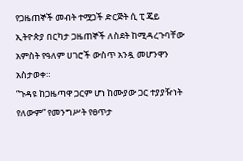የጋዜጠኞች መብት ተሟጋች ድርጅት ሲ ፒ ጄይ ኢትዮጵያ በርካታ ጋዜጠኞች ለስደት ከሚዳረጉባቸው አምስት የዓለም ሀገሮች ውስጥ አንዷ መሆንዋን አስታወቀ።
”ጉዳዩ ከጋዜጣዋ ጋርም ሆነ ከሙያው ጋር ተያያዥነት የለውም” የመንግሥት የፀጥታ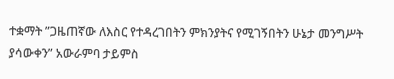ተቋማት ”ጋዜጠኛው ለእስር የተዳረገበትን ምክንያትና የሚገኝበትን ሁኔታ መንግሥት ያሳውቀን” አውራምባ ታይምስ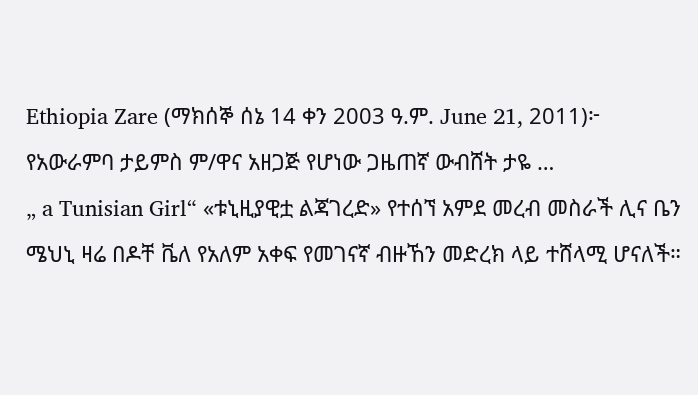Ethiopia Zare (ማክሰኞ ሰኔ 14 ቀን 2003 ዓ.ም. June 21, 2011)፦ የአውራምባ ታይምስ ም/ዋና አዘጋጅ የሆነው ጋዜጠኛ ውብሸት ታዬ …
„ a Tunisian Girl“ «ቱኒዚያዊቷ ልጃገረድ» የተሰኘ አምደ መረብ መስራች ሊና ቤን ሜህኒ ዛሬ በዶቸ ቬለ የአለም አቀፍ የመገናኛ ብዙኸን መድረክ ላይ ተሸላሚ ሆናለች።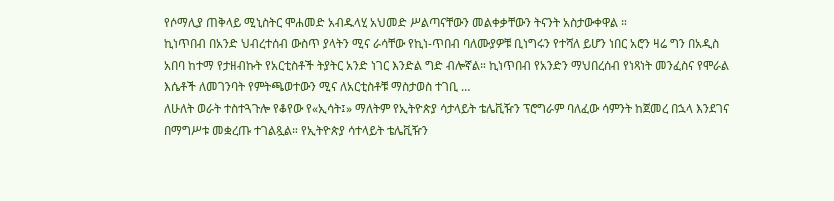የሶማሊያ ጠቅላይ ሚኒስትር ሞሐመድ አብዱላሂ አህመድ ሥልጣናቸውን መልቀቃቸውን ትናንት አስታውቀዋል ።
ኪነጥበብ በአንድ ህብረተሰብ ውስጥ ያላትን ሚና ራሳቸው የኪነ-ጥበብ ባለሙያዎቹ ቢነግሩን የተሻለ ይሆን ነበር አሮን ዛሬ ግን በአዲስ አበባ ከተማ የታዘብኩት የአርቲስቶች ትያትር አንድ ነገር እንድል ግድ ብሎኛል። ኪነጥበብ የአንድን ማህበረሰብ የነጻነት መንፈስና የሞራል እሴቶች ለመገንባት የምትጫወተውን ሚና ለአርቲስቶቹ ማስታወስ ተገቢ …
ለሁለት ወራት ተስተጓጉሎ የቆየው የ«ኢሳት፤» ማለትም የኢትዮጵያ ሳታላይት ቴሌቪዥን ፕሮግራም ባለፈው ሳምንት ከጀመረ በኋላ እንደገና በማግሥቱ መቋረጡ ተገልጿል። የኢትዮጵያ ሳተላይት ቴሌቪዥን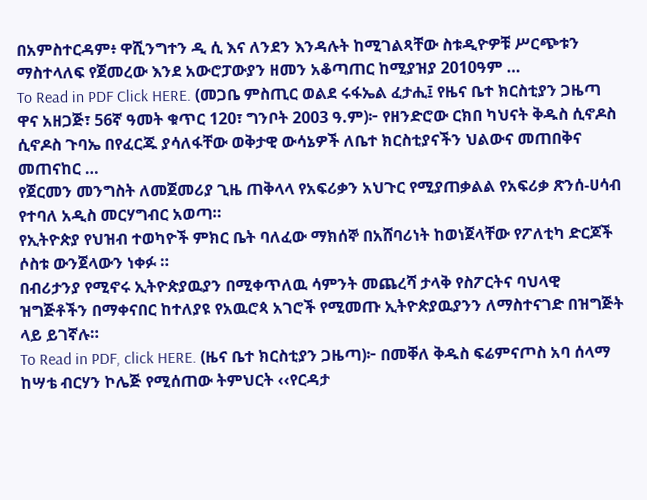በአምስተርዳም፥ ዋሺንግተን ዲ ሲ እና ለንደን እንዳሉት ከሚገልጻቸው ስቱዲዮዎቹ ሥርጭቱን ማስተላለፍ የጀመረው እንደ አውሮፓውያን ዘመን አቆጣጠር ከሚያዝያ 2010ዓም …
To Read in PDF Click HERE. (መጋቤ ምስጢር ወልደ ሩፋኤል ፈታሒ፤ የዜና ቤተ ክርስቲያን ጋዜጣ ዋና አዘጋጅ፣ 56ኛ ዓመት ቁጥር 120፣ ግንቦት 2003 ዓ.ም)፦ የዘንድሮው ርክበ ካህናት ቅዱስ ሲኖዶስ ሲኖዶስ ጉባኤ በየፈርጁ ያሳለፋቸው ወቅታዊ ውሳኔዎች ለቤተ ክርስቲያናችን ህልውና መጠበቅና መጠናከር …
የጀርመን መንግስት ለመጀመሪያ ጊዜ ጠቅላላ የአፍሪቃን አህጉር የሚያጠቃልል የአፍሪቃ ጽንሰ-ሀሳብ የተባለ አዲስ መርሃግብር አወጣ።
የኢትዮጵያ የህዝብ ተወካዮች ምክር ቤት ባለፈው ማክሰኞ በአሸባሪነት ከወነጀላቸው የፖለቲካ ድርጆች ሶስቱ ውንጀላውን ነቀፉ ።
በብሪታንያ የሚኖሩ ኢትዮጵያዉያን በሚቀጥለዉ ሳምንት መጨረሻ ታላቅ የስፖርትና ባህላዊ ዝግጅቶችን በማቀናበር ከተለያዩ የአዉሮጳ አገሮች የሚመጡ ኢትዮጵያዉያንን ለማስተናገድ በዝግጅት ላይ ይገኛሉ።
To Read in PDF, click HERE. (ዜና ቤተ ክርስቲያን ጋዜጣ)፦ በመቐለ ቅዱስ ፍሬምናጦስ አባ ሰላማ ከሣቴ ብርሃን ኮሌጅ የሚሰጠው ትምህርት ‹‹የርዳታ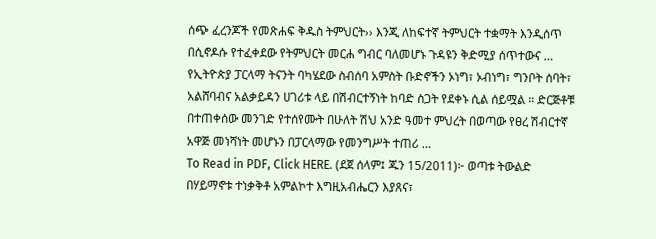ሰጭ ፈረንጆች የመጽሐፍ ቅዱስ ትምህርት›› እንጂ ለከፍተኛ ትምህርት ተቋማት እንዲሰጥ በሲኖዶሱ የተፈቀደው የትምህርት መርሐ ግብር ባለመሆኑ ጉዳዩን ቅድሚያ ሰጥተውና …
የኢትዮጵያ ፓርላማ ትናንት ባካሄደው ስብሰባ አምስት ቡድኖችን ኦነግ፣ ኦብነግ፣ ግንቦት ሰባት፣ አልሸባብና አልቃይዳን ሀገሪቱ ላይ በሽብርተኝነት ከባድ ስጋት የደቀኑ ሲል ሰይሟል ። ድርጅቶቹ በተጠቀሰው መንገድ የተሰየሙት በሁለት ሽህ አንድ ዓመተ ምህረት በወጣው የፀረ ሽብርተኛ አዋጅ መነሻነት መሆኑን በፓርላማው የመንግሥት ተጠሪ …
To Read in PDF, Click HERE. (ደጀ ሰላም፤ ጁን 15/2011)፦ ወጣቱ ትውልድ በሃይማኖቱ ተነቃቅቶ አምልኮተ እግዚአብሔርን እያጸና፣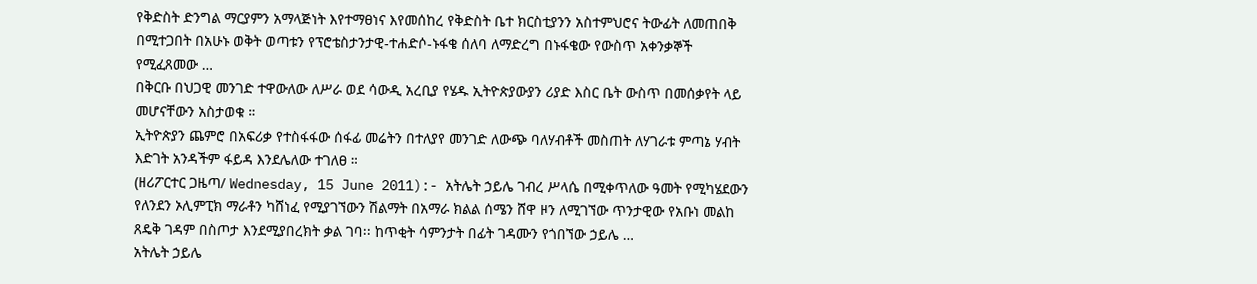የቅድስት ድንግል ማርያምን አማላጅነት እየተማፀነና እየመሰከረ የቅድስት ቤተ ክርስቲያንን አስተምህሮና ትውፊት ለመጠበቅ በሚተጋበት በአሁኑ ወቅት ወጣቱን የፕሮቴስታንታዊ-ተሐድሶ-ኑፋቄ ሰለባ ለማድረግ በኑፋቄው የውስጥ አቀንቃኞች የሚፈጸመው …
በቅርቡ በህጋዊ መንገድ ተዋውለው ለሥራ ወደ ሳውዲ አረቢያ የሄዱ ኢትዮጵያውያን ሪያድ እስር ቤት ውስጥ በመሰቃየት ላይ መሆናቸውን አስታወቁ ።
ኢትዮጵያን ጨምሮ በአፍሪቃ የተስፋፋው ሰፋፊ መሬትን በተለያየ መንገድ ለውጭ ባለሃብቶች መስጠት ለሃገራቱ ምጣኔ ሃብት እድገት አንዳችም ፋይዳ እንደሌለው ተገለፀ ።
(ዘሪፖርተር ጋዜጣ/ Wednesday, 15 June 2011):- አትሌት ኃይሌ ገብረ ሥላሴ በሚቀጥለው ዓመት የሚካሄደውን የለንደን ኦሊምፒክ ማራቶን ካሸነፈ የሚያገኘውን ሽልማት በአማራ ክልል ሰሜን ሸዋ ዞን ለሚገኘው ጥንታዊው የአቡነ መልከ ጸዴቅ ገዳም በስጦታ እንደሚያበረክት ቃል ገባ፡፡ ከጥቂት ሳምንታት በፊት ገዳሙን የጎበኘው ኃይሌ …
አትሌት ኃይሌ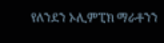የለንደን ኦሊምፒክ ማራቶንን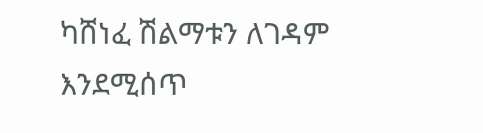ካሸነፈ ሽልማቱን ለገዳም እንደሚሰጥ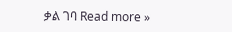ቃል ገባ Read more »